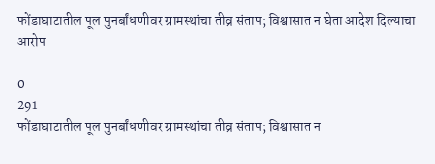फोंडाघाटातील पूल पुनर्बांधणीवर ग्रामस्थांचा तीव्र संताप; विश्वासात न घेता आदेश दिल्याचा आरोप

0
291
फोंडाघाटातील पूल पुनर्बांधणीवर ग्रामस्थांचा तीव्र संताप; विश्वासात न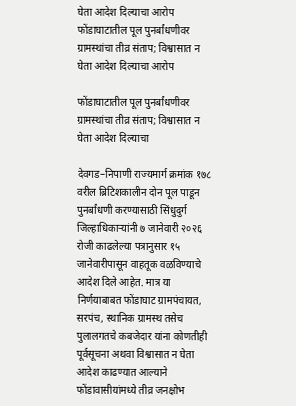घेता आदेश दिल्याचा आरोप
फोंडाघाटातील पूल पुनर्बांधणीवर ग्रामस्थांचा तीव्र संताप; विश्वासात न घेता आदेश दिल्याचा आरोप

फोंडाघाटातील पूल पुनर्बांधणीवर ग्रामस्थांचा तीव्र संताप; विश्वासात न घेता आदेश दिल्याचा

देवगड–निपाणी राज्यमार्ग क्रमांक १७८ वरील ब्रिटिशकालीन दोन पूल पाडून पुनर्बांधणी करण्यासाठी सिंधुदुर्ग जिल्हाधिकाऱ्यांनी ७ जानेवारी २०२६ रोजी काढलेल्या पत्रानुसार १५ जानेवारीपासून वाहतूक वळविण्याचे आदेश दिले आहेत. मात्र या निर्णयाबाबत फोंडाघाट ग्रामपंचायत, सरपंच, स्थानिक ग्रामस्थ तसेच पुलालगतचे कबजेदार यांना कोणतीही पूर्वसूचना अथवा विश्वासात न घेता आदेश काढण्यात आल्याने फोंडावासीयांमध्ये तीव्र जनक्षोभ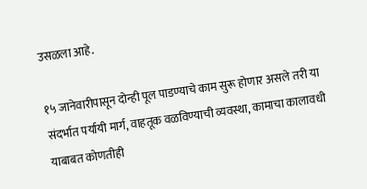उसळला आहे.

१५ जानेवारीपासून दोन्ही पूल पाडण्याचे काम सुरू होणार असले तरी या संदर्भात पर्यायी मार्ग, वाहतूक वळविण्याची व्यवस्था, कामाचा कालावधी याबाबत कोणतीही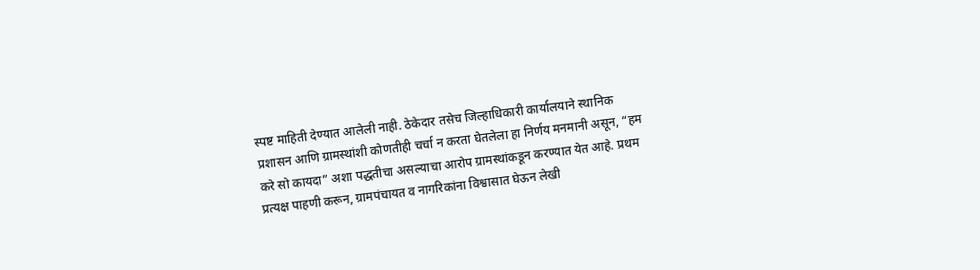स्पष्ट माहिती देण्यात आलेली नाही. ठेकेदार तसेच जिल्हाधिकारी कार्यालयाने स्थानिक प्रशासन आणि ग्रामस्थांशी कोणतीही चर्चा न करता घेतलेला हा निर्णय मनमानी असून, “हम करे सो कायदा” अशा पद्धतीचा असल्याचा आरोप ग्रामस्थांकडून करण्यात येत आहे. प्रथम प्रत्यक्ष पाहणी करून, ग्रामपंचायत व नागरिकांना विश्वासात घेऊन लेखी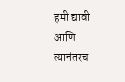हमी द्यावी आणि त्यानंतरच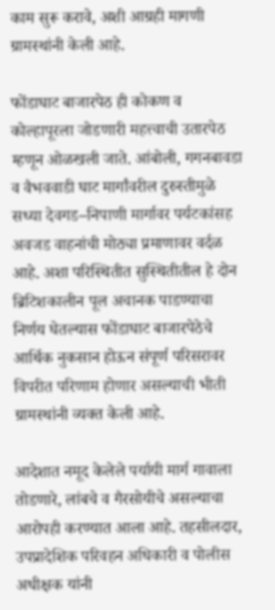काम सुरू करावे, अशी आग्रही मागणी ग्रामस्थांनी केली आहे.

फोंडाघाट बाजारपेठ ही कोकण व कोल्हापूरला जोडणारी महत्त्वाची उतारपेठ म्हणून ओळखली जाते. आंबोली, गगनबावडा व वैभववाडी घाट मार्गांवरील दुरुस्तीमुळे सध्या देवगड–निपाणी मार्गावर पर्यटकांसह अवजड वाहनांची मोठ्या प्रमाणावर वर्दळ आहे. अशा परिस्थितीत सुस्थितीतील हे दोन ब्रिटिशकालीन पूल अचानक पाडण्याचा निर्णय घेतल्यास फोंडाघाट बाजारपेठेचे आर्थिक नुकसान होऊन संपूर्ण परिसरावर विपरीत परिणाम होणार असल्याची भीती ग्रामस्थांनी व्यक्त केली आहे.

आदेशात नमूद केलेले पर्यायी मार्ग गावाला तोडणारे, लांबचे व गैरसोयीचे असल्याचा आरोपही करण्यात आला आहे. तहसीलदार, उपप्रादेशिक परिवहन अधिकारी व पोलीस अधीक्षक यांनी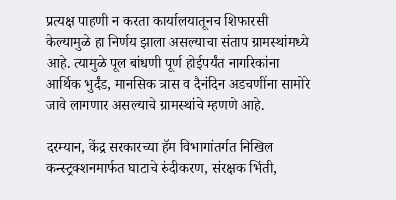प्रत्यक्ष पाहणी न करता कार्यालयातूनच शिफारसी केल्यामुळे हा निर्णय झाला असल्याचा संताप ग्रामस्थांमध्ये आहे. त्यामुळे पूल बांधणी पूर्ण होईपर्यंत नागरिकांना आर्थिक भुर्दंड, मानसिक त्रास व दैनंदिन अडचणींना सामोरे जावे लागणार असल्याचे ग्रामस्थांचे म्हणणे आहे.

दरम्यान, केंद्र सरकारच्या हॅम विभागांतर्गत निखिल कन्स्ट्रक्शनमार्फत घाटाचे रुंदीकरण, संरक्षक भिंती,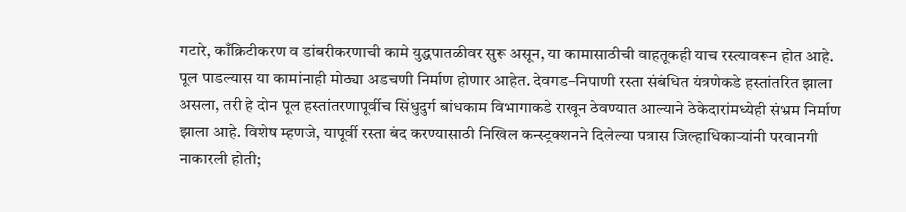गटारे, काँक्रिटीकरण व डांबरीकरणाची कामे युद्धपातळीवर सुरू असून, या कामासाठीची वाहतूकही याच रस्त्यावरून होत आहे. पूल पाडल्यास या कामांनाही मोठ्या अडचणी निर्माण होणार आहेत. देवगड–निपाणी रस्ता संबंधित यंत्रणेकडे हस्तांतरित झाला असला, तरी हे दोन पूल हस्तांतरणापूर्वीच सिंधुदुर्ग बांधकाम विभागाकडे राखून ठेवण्यात आल्याने ठेकेदारांमध्येही संभ्रम निर्माण झाला आहे. विशेष म्हणजे, यापूर्वी रस्ता बंद करण्यासाठी निखिल कन्स्ट्रक्शनने दिलेल्या पत्रास जिल्हाधिकाऱ्यांनी परवानगी नाकारली होती;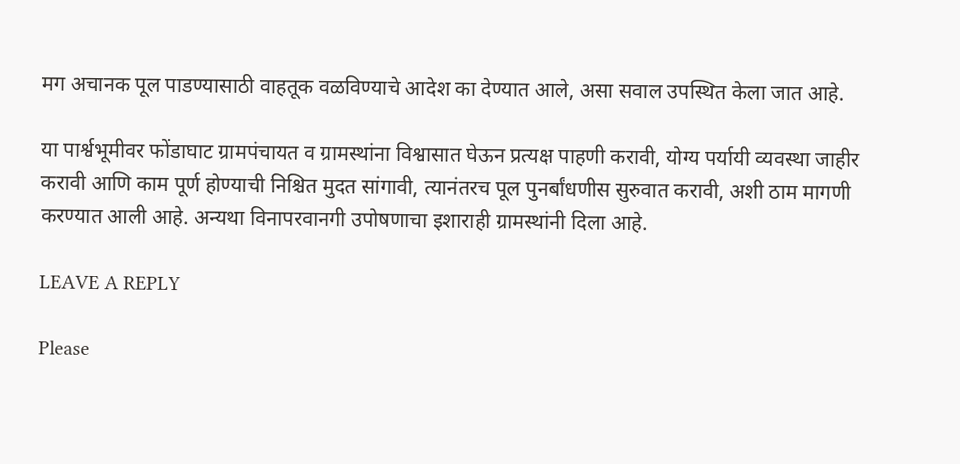मग अचानक पूल पाडण्यासाठी वाहतूक वळविण्याचे आदेश का देण्यात आले, असा सवाल उपस्थित केला जात आहे.

या पार्श्वभूमीवर फोंडाघाट ग्रामपंचायत व ग्रामस्थांना विश्वासात घेऊन प्रत्यक्ष पाहणी करावी, योग्य पर्यायी व्यवस्था जाहीर करावी आणि काम पूर्ण होण्याची निश्चित मुदत सांगावी, त्यानंतरच पूल पुनर्बांधणीस सुरुवात करावी, अशी ठाम मागणी करण्यात आली आहे. अन्यथा विनापरवानगी उपोषणाचा इशाराही ग्रामस्थांनी दिला आहे.

LEAVE A REPLY

Please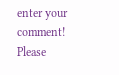enter your comment!
Please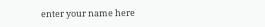enter your name here